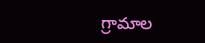గ్రామాల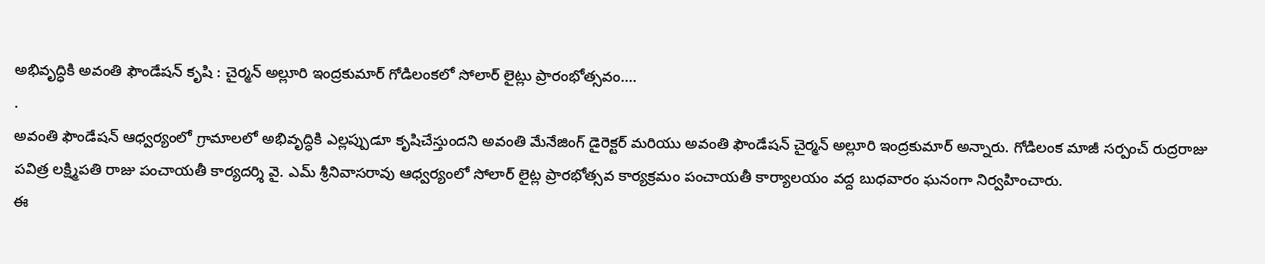అభివృద్ధికి అవంతి ఫౌండేషన్ కృషి : చైర్మన్ అల్లూరి ఇంద్రకుమార్ గోడిలంకలో సోలార్ లైట్లు ప్రారంభోత్సవం....
.
అవంతి ఫౌండేషన్ ఆధ్వర్యంలో గ్రామాలలో అభివృద్ధికి ఎల్లప్పుడూ కృషిచేస్తుందని అవంతి మేనేజింగ్ డైరెక్టర్ మరియు అవంతి ఫౌండేషన్ చైర్మన్ అల్లూరి ఇంద్రకుమార్ అన్నారు. గోడిలంక మాజీ సర్పంచ్ రుద్రరాజు పవిత్ర లక్ష్మిపతి రాజు పంచాయతీ కార్యదర్శి వై. ఎమ్ శ్రీనివాసరావు ఆధ్వర్యంలో సోలార్ లైట్ల ప్రారభోత్సవ కార్యక్రమం పంచాయతీ కార్యాలయం వద్ద బుధవారం ఘనంగా నిర్వహించారు.
ఈ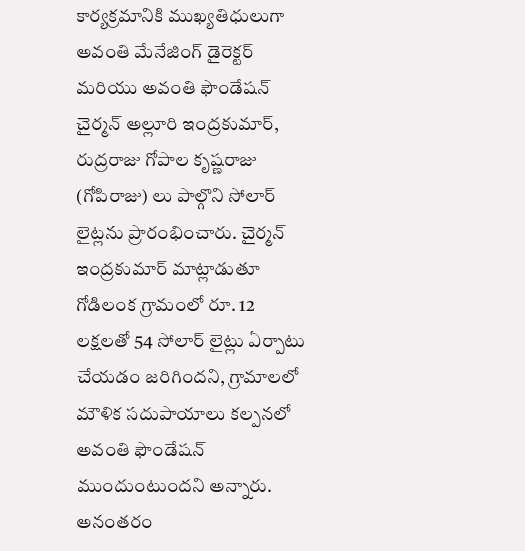కార్యక్రమానికి ముఖ్యతిధులుగా అవంతి మేనేజింగ్ డైరెక్టర్ మరియు అవంతి ఫౌండేషన్ చైర్మన్ అల్లూరి ఇంద్రకుమార్, రుద్రరాజు గోపాల కృష్ణరాజు (గోపిరాజు) లు పాల్గొని సోలార్ లైట్లను ప్రారంభించారు. చైర్మన్ ఇంద్రకుమార్ మాట్లాడుతూ గోడిలంక గ్రామంలో రూ. 12 లక్షలతో 54 సోలార్ లైట్లు ఏర్పాటు చేయడం జరిగిందని, గ్రామాలలో మౌళిక సదుపాయాలు కల్పనలో అవంతి ఫౌండేషన్ ముందుంటుందని అన్నారు.
అనంతరం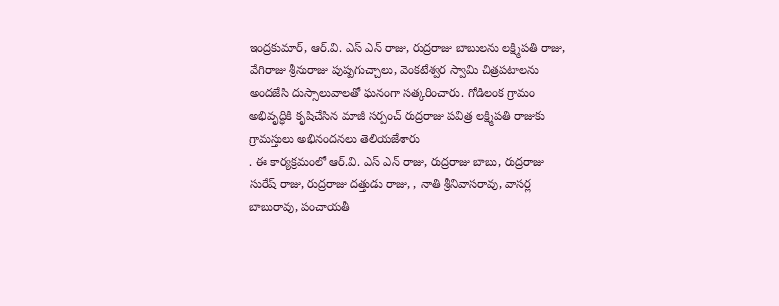ఇంద్రకుమార్, ఆర్.వి. ఎస్ ఎన్ రాజు, రుద్రరాజు బాబులను లక్ష్మిపతి రాజు, వేగిరాజు శ్రీనురాజు పుష్పగుచ్చాలు, వెంకటేశ్వర స్వామి చిత్రపటాలను అందజేసి దుస్సాలువాలతో ఘనంగా సత్కరించారు. గోడిలంక గ్రామం అభివృద్ధికి కృషిచేసిన మాజీ సర్పంచ్ రుద్రరాజు పవిత్ర లక్ష్మిపతి రాజుకు గ్రామస్తులు అభినందనలు తెలియజేశారు
. ఈ కార్యక్రమంలో ఆర్.వి. ఎస్ ఎన్ రాజు, రుద్రరాజు బాబు, రుద్రరాజు సురేష్ రాజు, రుద్రరాజు దత్తుడు రాజు, , నాతి శ్రీనివాసరావు, వాసర్ల బాబురావు, పంచాయతీ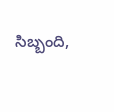సిబ్బంది,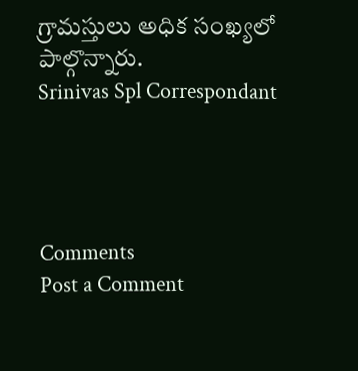గ్రామస్తులు అధిక సంఖ్యలో పాల్గొన్నారు.
Srinivas Spl Correspondant




Comments
Post a Comment